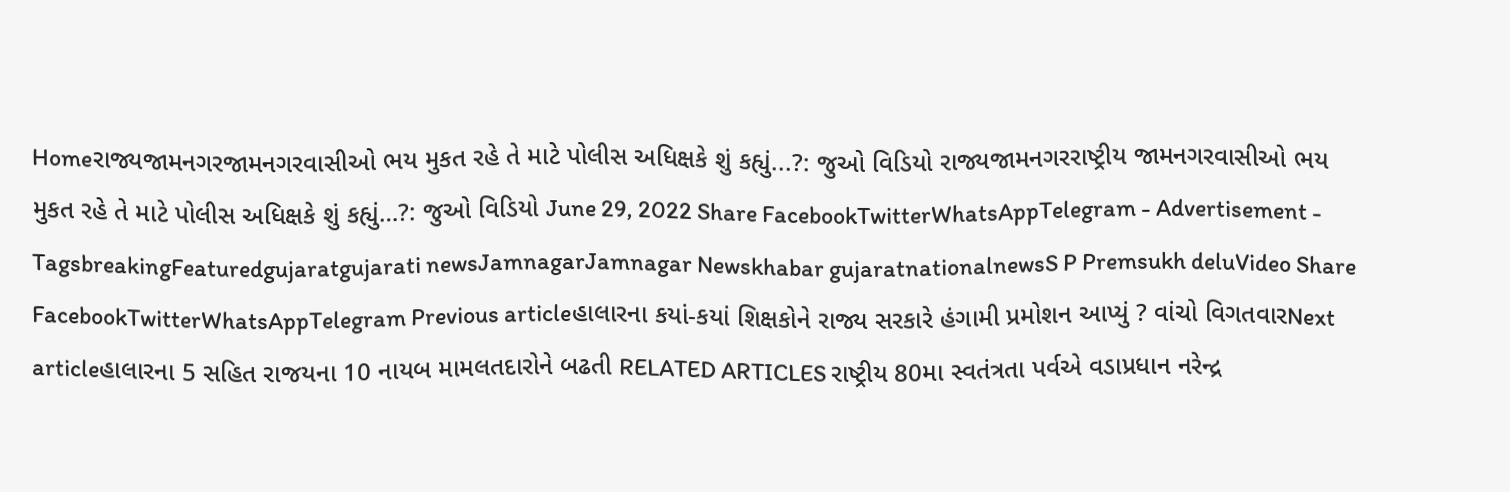Homeરાજ્યજામનગરજામનગરવાસીઓ ભય મુકત રહે તે માટે પોલીસ અધિક્ષકે શું કહ્યું...?: જુઓ વિડિયો રાજ્યજામનગરરાષ્ટ્રીય જામનગરવાસીઓ ભય મુકત રહે તે માટે પોલીસ અધિક્ષકે શું કહ્યું…?: જુઓ વિડિયો June 29, 2022 Share FacebookTwitterWhatsAppTelegram - Advertisement - TagsbreakingFeaturedgujaratgujarati newsJamnagarJamnagar Newskhabar gujaratnationalnewsS P Premsukh deluVideo Share FacebookTwitterWhatsAppTelegram Previous articleહાલારના કયાં-કયાં શિક્ષકોને રાજ્ય સરકારે હંગામી પ્રમોશન આપ્યું ? વાંચો વિગતવારNext articleહાલારના 5 સહિત રાજયના 10 નાયબ મામલતદારોને બઢતી RELATED ARTICLES રાષ્ટ્રીય 80મા સ્વતંત્રતા પર્વએ વડાપ્રધાન નરેન્દ્ર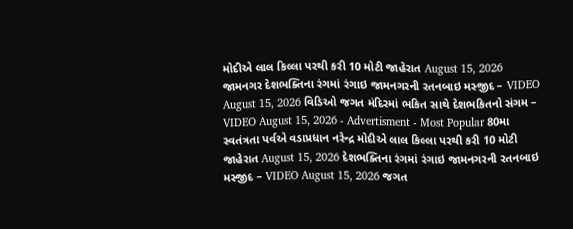મોદીએ લાલ કિલ્લા પરથી કરી 10 મોટી જાહેરાત August 15, 2026 જામનગર દેશભક્તિના રંગમાં રંગાઇ જામનગરની રતનબાઇ મસ્જીદ – VIDEO August 15, 2026 વિડિઓ જગત મંદિરમાં ભકિત સાથે દેશભકિતનો સંગમ – VIDEO August 15, 2026 - Advertisment - Most Popular 80મા સ્વતંત્રતા પર્વએ વડાપ્રધાન નરેન્દ્ર મોદીએ લાલ કિલ્લા પરથી કરી 10 મોટી જાહેરાત August 15, 2026 દેશભક્તિના રંગમાં રંગાઇ જામનગરની રતનબાઇ મસ્જીદ – VIDEO August 15, 2026 જગત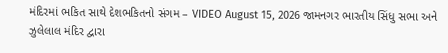મંદિરમાં ભકિત સાથે દેશભકિતનો સંગમ – VIDEO August 15, 2026 જામનગર ભારતીય સિંધુ સભા અને ઝુલેલાલ મંદિર દ્વારા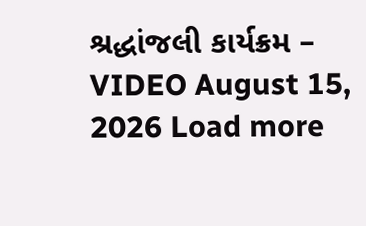શ્રદ્ધાંજલી કાર્યક્રમ – VIDEO August 15, 2026 Load more